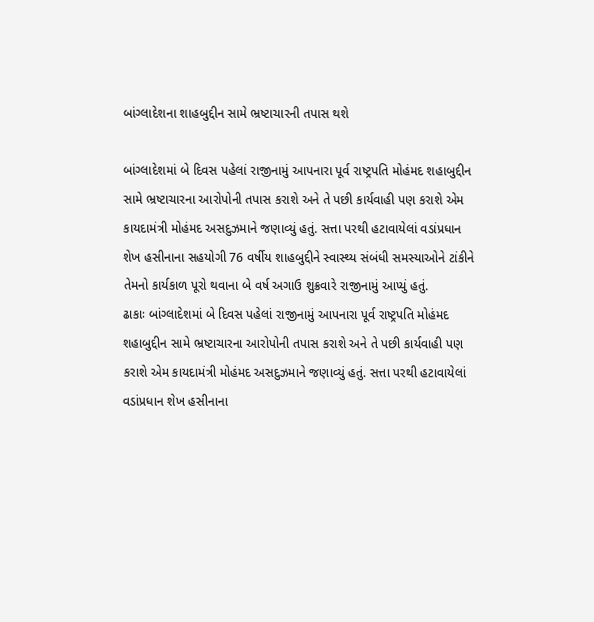બાંગ્લાદેશના શાહબુદ્દીન સામે ભ્રષ્ટાચારની તપાસ થશે

બાંગ્લાદેશમાં બે દિવસ પહેલાં રાજીનામું આપનારા પૂર્વ રાષ્ટ્રપતિ મોહંમદ શહાબુદ્દીન સામે ભ્રષ્ટાચારના આરોપોની તપાસ કરાશે અને તે પછી કાર્યવાહી પણ કરાશે એમ કાયદામંત્રી મોહંમદ અસદુઝમાને જણાવ્યું હતું. સત્તા પરથી હટાવાયેલાં વડાંપ્રધાન શેખ હસીનાના સહયોગી 76 વર્ષીય શાહબુદ્દીને સ્વાસ્થ્ય સંબંધી સમસ્યાઓને ટાંકીને તેમનો કાર્યકાળ પૂરો થવાના બે વર્ષ અગાઉ શુક્રવારે રાજીનામું આપ્યું હતું.
ઢાકાઃ બાંગ્લાદેશમાં બે દિવસ પહેલાં રાજીનામું આપનારા પૂર્વ રાષ્ટ્રપતિ મોહંમદ શહાબુદ્દીન સામે ભ્રષ્ટાચારના આરોપોની તપાસ કરાશે અને તે પછી કાર્યવાહી પણ કરાશે એમ કાયદામંત્રી મોહંમદ અસદુઝમાને જણાવ્યું હતું. સત્તા પરથી હટાવાયેલાં વડાંપ્રધાન શેખ હસીનાના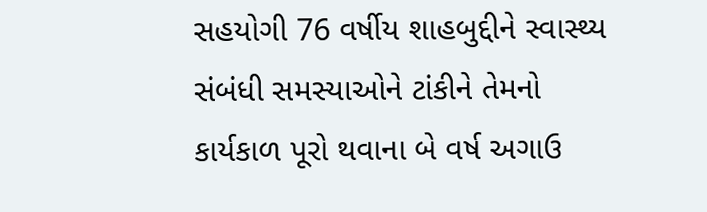સહયોગી 76 વર્ષીય શાહબુદ્દીને સ્વાસ્થ્ય સંબંધી સમસ્યાઓને ટાંકીને તેમનો કાર્યકાળ પૂરો થવાના બે વર્ષ અગાઉ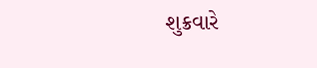શુક્રવારે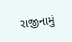રાજીનામું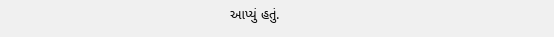આપ્યું હતું.